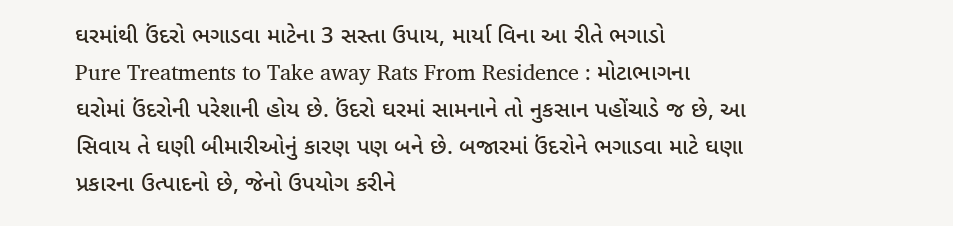ઘરમાંથી ઉંદરો ભગાડવા માટેના 3 સસ્તા ઉપાય, માર્યા વિના આ રીતે ભગાડો
Pure Treatments to Take away Rats From Residence : મોટાભાગના ઘરોમાં ઉંદરોની પરેશાની હોય છે. ઉંદરો ઘરમાં સામનાને તો નુકસાન પહોંચાડે જ છે, આ સિવાય તે ઘણી બીમારીઓનું કારણ પણ બને છે. બજારમાં ઉંદરોને ભગાડવા માટે ઘણા પ્રકારના ઉત્પાદનો છે, જેનો ઉપયોગ કરીને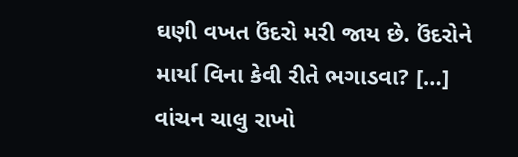ઘણી વખત ઉંદરો મરી જાય છે. ઉંદરોને માર્યા વિના કેવી રીતે ભગાડવા? […]
વાંચન ચાલુ રાખો